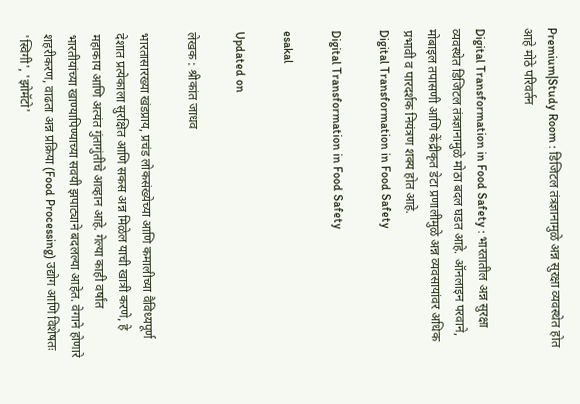Premium|Study Room : डिजिटल तंत्रज्ञानामुळे अन्न सुरक्षा व्यवस्थेत होत आहे मोठे परिवर्तन

Digital Transformation in Food Safety : भारतातील अन्न सुरक्षा व्यवस्थेत डिजिटल तंत्रज्ञानामुळे मोठा बदल घडत आहे. ऑनलाइन परवाने, मोबाइल तपासणी आणि केंद्रीकृत डेटा प्रणालीमुळे अन्न व्यवसायांवर अधिक प्रभावी व पारदर्शक नियंत्रण शक्य होत आहे.
Digital Transformation in Food Safety

Digital Transformation in Food Safety

esakal

Updated on

लेखक : श्रीकांत जाधव

भारतासारख्या खंडप्राय, प्रचंड लोकसंख्येच्या आणि कमालीच्या वैविध्यपूर्ण देशात प्रत्येकाला सुरक्षित आणि सकस अन्न मिळेल याची खात्री करणे, हे महाकाय आणि अत्यंत गुंतागुंतीचे आव्हान आहे. गेल्या काही वर्षांत भारतीयांच्या खाण्यापिण्याच्या सवयी झपाट्याने बदलल्या आहेत. वेगाने होणारे शहरीकरण, वाढता अन्न प्रक्रिया (Food Processing) उद्योग आणि विशेषतः 'स्विगी', 'झोमॅटो'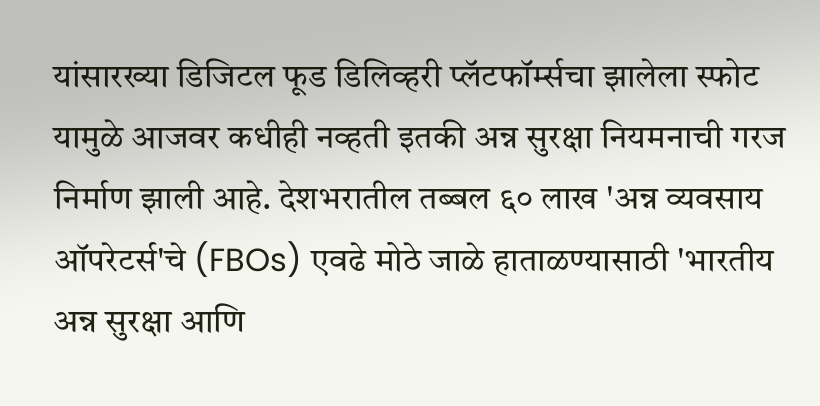यांसारख्या डिजिटल फूड डिलिव्हरी प्लॅटफॉर्म्सचा झालेला स्फोट यामुळे आजवर कधीही नव्हती इतकी अन्न सुरक्षा नियमनाची गरज निर्माण झाली आहे. देशभरातील तब्बल ६० लाख 'अन्न व्यवसाय ऑपरेटर्स'चे (FBOs) एवढे मोठे जाळे हाताळण्यासाठी 'भारतीय अन्न सुरक्षा आणि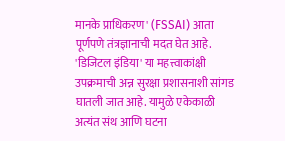मानके प्राधिकरण' (FSSAI) आता पूर्णपणे तंत्रज्ञानाची मदत घेत आहे. 'डिजिटल इंडिया' या महत्त्वाकांक्षी उपक्रमाची अन्न सुरक्षा प्रशासनाशी सांगड घातली जात आहे. यामुळे एकेकाळी अत्यंत संथ आणि घटना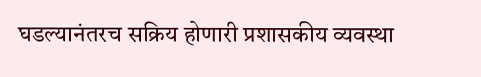घडल्यानंतरच सक्रिय होणारी प्रशासकीय व्यवस्था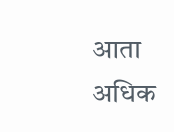आता अधिक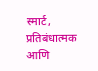स्मार्ट, प्रतिबंधात्मक आणि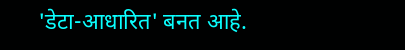'डेटा-आधारित' बनत आहे.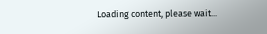Loading content, please wait...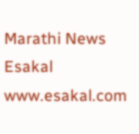Marathi News Esakal
www.esakal.com